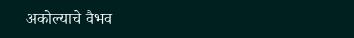अकोल्याचे वैभव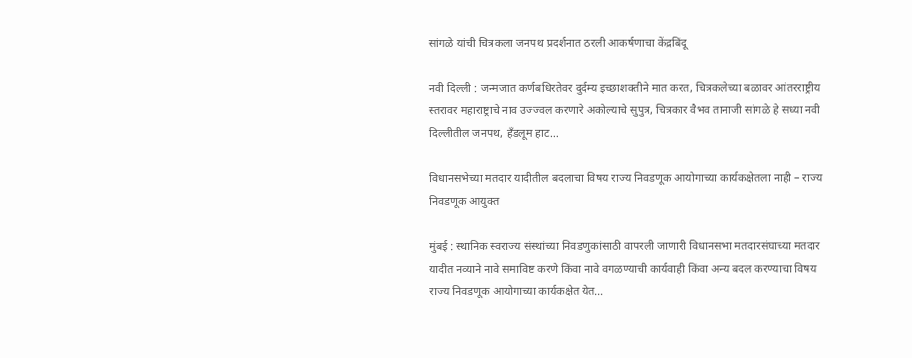सांगळे यांची चित्रकला जनपथ प्रदर्शनात ठरली आकर्षणाचा केंद्रबिंदू

नवी दिल्ली : जन्मजात कर्णबधिरतेवर दुर्दम्य इच्छाशक्तीने मात करत, चित्रकलेच्या बळावर आंतरराष्ट्रीय स्तरावर महाराष्ट्राचे नाव उज्ज्वल करणारे अकोल्याचे सुपुत्र, चित्रकार वैभव तानाजी सांगळे हे सध्या नवी दिल्लीतील जनपथ, हँडलूम हाट…

विधानसभेच्या मतदार यादीतील बदलाचा विषय राज्य निवडणूक आयोगाच्या कार्यकक्षेतला नाही – राज्य निवडणूक आयुक्त

मुंबई : स्थानिक स्वराज्य संस्थांच्या निवडणुकांसाठी वापरली जाणारी विधानसभा मतदारसंघाच्या मतदार यादीत नव्याने नावे समाविष्ट करणे किंवा नावे वगळण्याची कार्यवाही किंवा अन्य बदल करण्याचा विषय राज्य निवडणूक आयोगाच्या कार्यकक्षेत येत…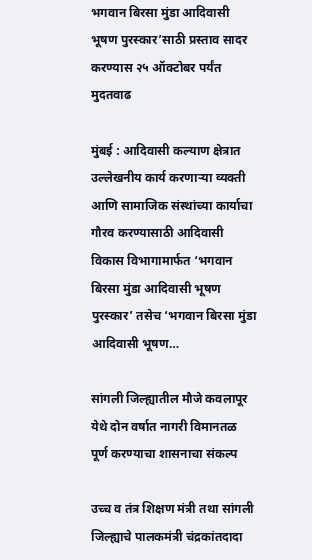भगवान बिरसा मुंडा आदिवासी भूषण पुरस्कार’साठी प्रस्ताव सादर करण्यास २५ ऑक्टोबर पर्यंत मुदतवाढ

मुंबई : आदिवासी कल्याण क्षेत्रात उल्लेखनीय कार्य करणाऱ्या व्यक्ती आणि सामाजिक संस्थांच्या कार्याचा गौरव करण्यासाठी आदिवासी विकास विभागामार्फत ‘भगवान बिरसा मुंडा आदिवासी भूषण पुरस्कार’ तसेच ‘भगवान बिरसा मुंडा आदिवासी भूषण…

सांगली जिल्ह्यातील मौजे कवलापूर येथे दोन वर्षात नागरी विमानतळ पूर्ण करण्याचा शासनाचा संकल्प

उच्च व तंत्र शिक्षण मंत्री तथा सांगली जिल्ह्याचे पालकमंत्री चंद्रकांतदादा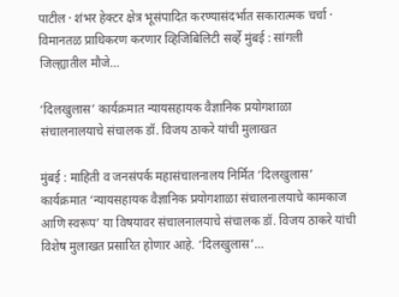पाटील · शंभर हेक्टर क्षेत्र भूसंपादित करण्यासंदर्भात सकारात्मक चर्चा · विमानतळ प्राधिकरण करणार व्हिजिबिलिटी सर्व्हे मुंबई : सांगली जिल्ह्यातील मौजे…

‘दिलखुलास’ कार्यक्रमात न्यायसहायक वैज्ञानिक प्रयोगशाळा संचालनालयाचे संचालक डॉ. विजय ठाकरे यांची मुलाखत

मुंबई : माहिती व जनसंपर्क महासंचालनालय निर्मित ‘दिलखुलास’ कार्यक्रमात ‘न्यायसहायक वैज्ञानिक प्रयोगशाळा संचालनालयाचे कामकाज आणि स्वरूप’ या विषयावर संचालनालयाचे संचालक डॉ. विजय ठाकरे यांची विशेष मुलाखत प्रसारित होणार आहे. ‘दिलखुलास’…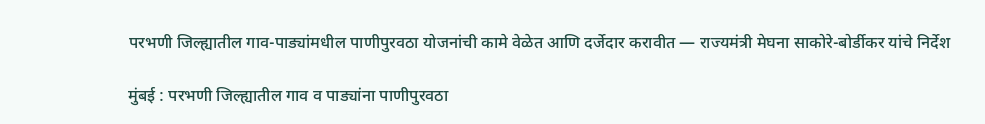परभणी जिल्ह्यातील गाव-पाड्यांमधील पाणीपुरवठा योजनांची कामे वेळेत आणि दर्जेदार करावीत — राज्यमंत्री मेघना साकोरे-बोर्डीकर यांचे निर्देश

मुंबई : परभणी जिल्ह्यातील गाव व पाड्यांना पाणीपुरवठा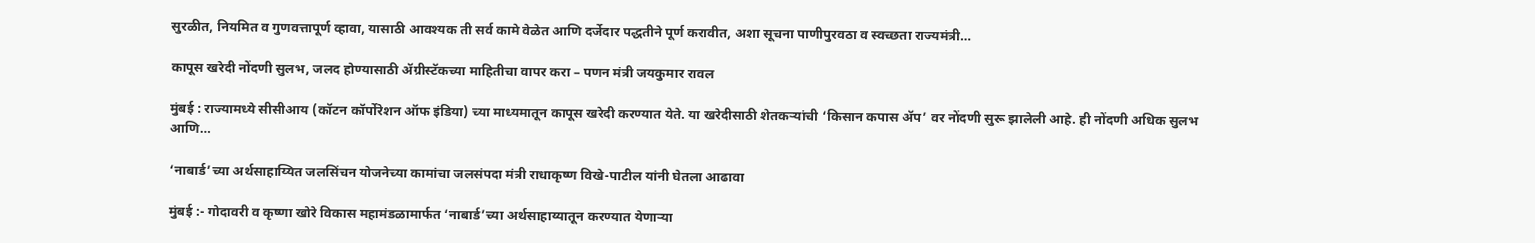सुरळीत, नियमित व गुणवत्तापूर्ण व्हावा, यासाठी आवश्यक ती सर्व कामे वेळेत आणि दर्जेदार पद्धतीने पूर्ण करावीत, अशा सूचना पाणीपुरवठा व स्वच्छता राज्यमंत्री…

कापूस खरेदी नोंदणी सुलभ, जलद होण्यासाठी ॲग्रीस्टॅकच्या माहितीचा वापर करा – पणन मंत्री जयकुमार रावल

मुंबई : राज्यामध्ये सीसीआय (कॉटन कॉर्पोरेशन ऑफ इंडिया) च्या माध्यमातून कापूस खरेदी करण्यात येते. या खरेदीसाठी शेतकऱ्यांची ‘किसान कपास ॲप’ वर नोंदणी सुरू झालेली आहे. ही नोंदणी अधिक सुलभ आणि…

‘नाबार्ड’च्या अर्थसाहाय्यित जलसिंचन योजनेच्या कामांचा जलसंपदा मंत्री राधाकृष्ण विखे-पाटील यांनी घेतला आढावा

मुंबई :- गोदावरी व कृष्णा खोरे विकास महामंडळामार्फत ‘नाबार्ड’च्या अर्थसाहाय्यातून करण्यात येणाऱ्या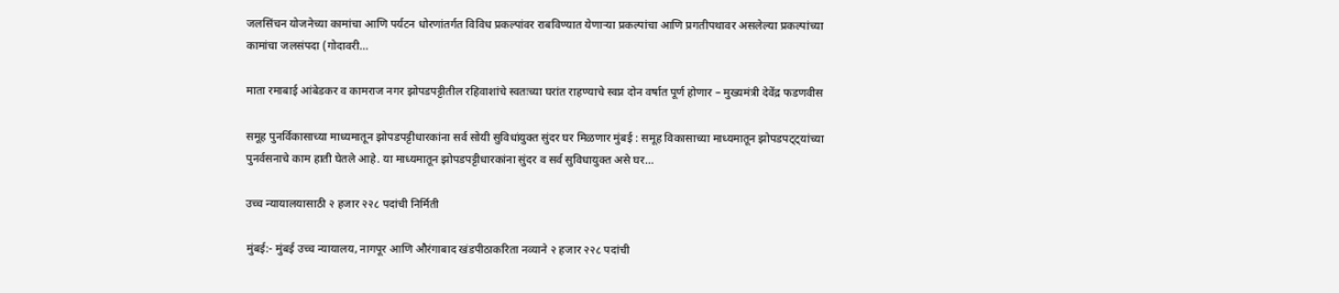जलसिंचन योजनेच्या कामांचा आणि पर्यटन धोरणांतर्गत विविध प्रकल्पांवर राबविण्यात येणाऱ्या प्रकल्पांचा आणि प्रगतीपथावर असलेल्या प्रकल्पांच्या कामांचा जलसंपदा (गोदावरी…

माता रमाबाई आंबेडकर व कामराज नगर झोपडपट्टीतील रहिवाशांचे स्वतःच्या घरांत राहण्याचे स्वप्न दोन वर्षात पूर्ण होणार – मुख्यमंत्री देवेंद्र फडणवीस

समूह पुनर्विकासाच्या माध्यमातून झोपडपट्टीधारकांना सर्व सोयी सुविधांयुक्त सुंदर घर मिळणार मुंबई : समूह विकासाच्या माध्यमातून झोपडपट्ट्यांच्या पुनर्वसनाचे काम हाती घेतले आहे. या माध्यमातून झोपडपट्टीधारकांना सुंदर व सर्व सुविधायुक्त असे घर…

उच्च न्यायालयासाठी २ हजार २२८ पदांची निर्मिती

मुंबई:- मुंबई उच्च न्यायालय, नागपूर आणि औरंगाबाद खंडपीठाकरिता नव्याने २ हजार २२८ पदांची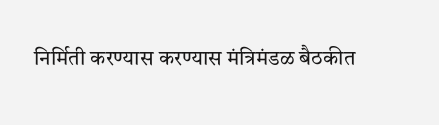निर्मिती करण्यास करण्यास मंत्रिमंडळ बैठकीत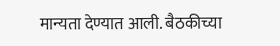मान्यता देण्यात आली. बैठकीच्या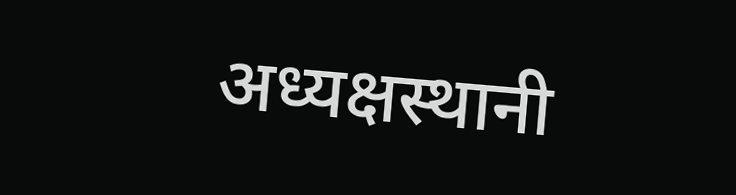अध्यक्षस्थानी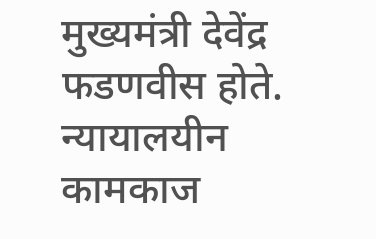मुख्यमंत्री देवेंद्र फडणवीस होते. न्यायालयीन कामकाज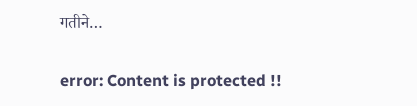गतीने…

error: Content is protected !!